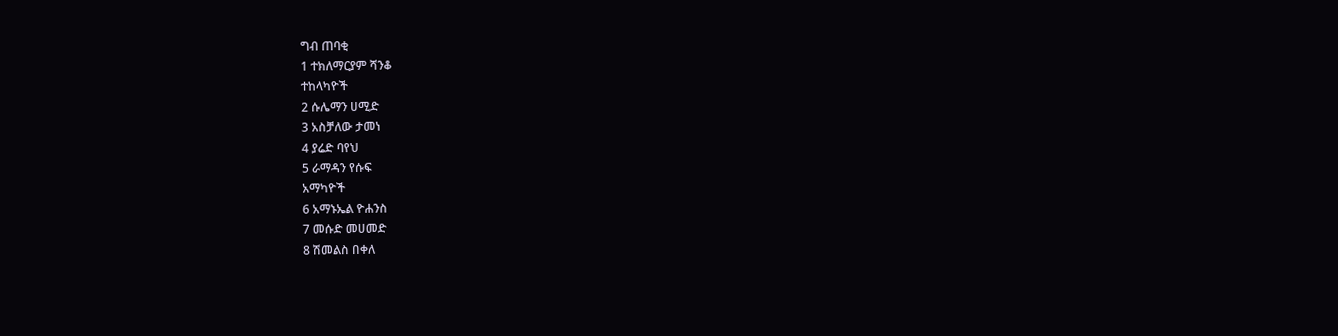ግብ ጠባቂ
1 ተክለማርያም ሻንቆ
ተከላካዮች
2 ሱሌማን ሀሚድ
3 አስቻለው ታመነ
4 ያሬድ ባየህ
5 ራማዳን የሱፍ
አማካዮች
6 አማኑኤል ዮሐንስ
7 መሱድ መሀመድ
8 ሽመልስ በቀለ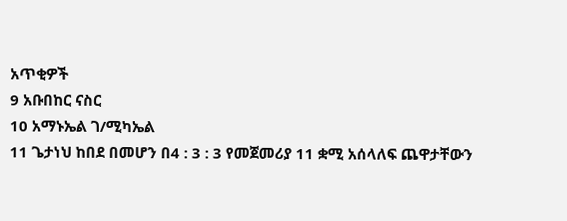አጥቂዎች
9 አቡበከር ናስር
10 አማኑኤል ገ/ሚካኤል
11 ጌታነህ ከበደ በመሆን በ4 : 3 : 3 የመጀመሪያ 11 ቋሚ አሰላለፍ ጨዋታቸውን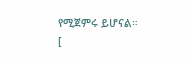የሚጀምሩ ይሆናል።
[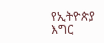የኢትዮጵያ እግር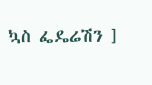ኳስ ፌዴሬሽን ]